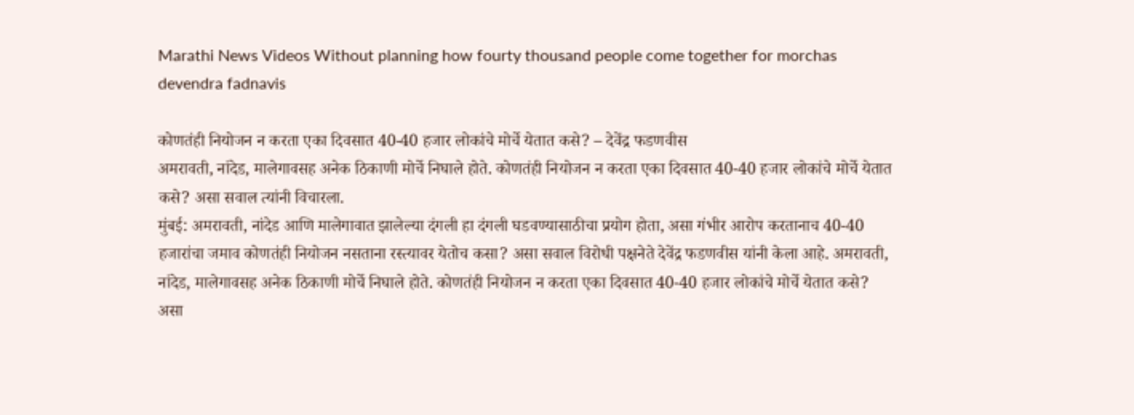Marathi News Videos Without planning how fourty thousand people come together for morchas devendra fadnavis

कोणतंही नियोजन न करता एका दिवसात 40-40 हजार लोकांचे मोर्चे येतात कसे? – देवेंद्र फडणवीस
अमरावती, नांदेड, मालेगावसह अनेक ठिकाणी मोर्चे निघाले होते. कोणतंही नियोजन न करता एका दिवसात 40-40 हजार लोकांचे मोर्चे येतात कसे? असा सवाल त्यांनी विचारला.
मुंबई: अमरावती, नांदेड आणि मालेगावात झालेल्या दंगली हा दंगली घडवण्यासाठीचा प्रयोग होता, असा गंभीर आरोप करतानाच 40-40 हजारांचा जमाव कोणतंही नियोजन नसताना रस्त्यावर येतोच कसा? असा सवाल विरोधी पक्षनेते देवेंद्र फडणवीस यांनी केला आहे. अमरावती, नांदेड, मालेगावसह अनेक ठिकाणी मोर्चे निघाले होते. कोणतंही नियोजन न करता एका दिवसात 40-40 हजार लोकांचे मोर्चे येतात कसे? असा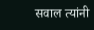सवाल त्यांनी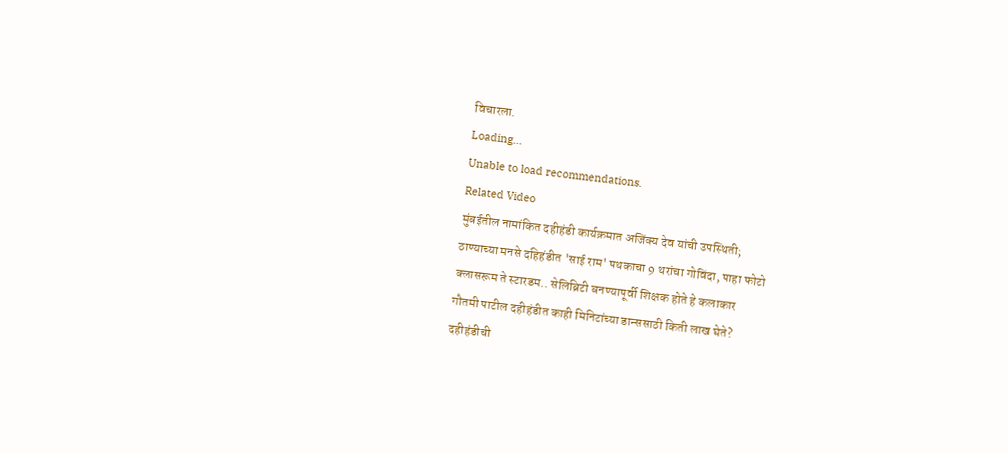विचारला.
Loading...
Unable to load recommendations.
Related Video
मुंबईतील नामांकित दहीहंडी कार्यक्रमात अजिंक्य देव यांची उपस्थिती;
ठाण्याच्या मनसे दहिहंडीत 'साई राम' पथकाचा 9 थरांचा गोविंदा, पाहा फोटो
क्लासरूम ते स्टारडम.. सेलिब्रिटी बनण्यापूर्वी शिक्षक होते हे कलाकार
गौतमी पाटील दहीहंडीत काही मिनिटांच्या डान्ससाठी किती लाख घेते?
दहीहंडीची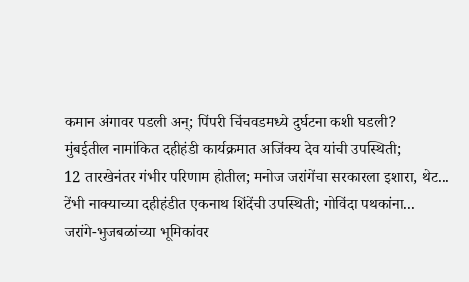कमान अंगावर पडली अन्; पिंपरी चिंचवडमध्ये दुर्घटना कशी घडली?
मुंबईतील नामांकित दहीहंडी कार्यक्रमात अजिंक्य देव यांची उपस्थिती;
12 तारखेनंतर गंभीर परिणाम होतील; मनोज जरांगेंचा सरकारला इशारा, थेट...
टेंभी नाक्याच्या दहीहंडीत एकनाथ शिंदेंची उपस्थिती; गोविंदा पथकांना...
जरांगे-भुजबळांच्या भूमिकांवर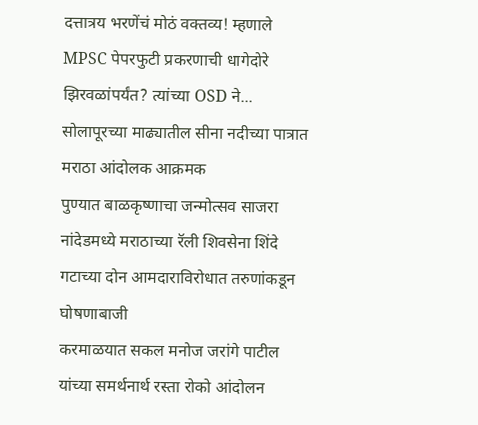दत्तात्रय भरणेंचं मोठं वक्तव्य! म्हणाले
MPSC पेपरफुटी प्रकरणाची धागेदोरे झिरवळांपर्यंत? त्यांच्या OSD ने...
सोलापूरच्या माढ्यातील सीना नदीच्या पात्रात मराठा आंदोलक आक्रमक
पुण्यात बाळकृष्णाचा जन्मोत्सव साजरा
नांदेडमध्ये मराठाच्या रॅली शिवसेना शिंदे गटाच्या दोन आमदाराविरोधात तरुणांकडून घोषणाबाजी
करमाळयात सकल मनोज जरांगे पाटील यांच्या समर्थनार्थ रस्ता रोको आंदोलन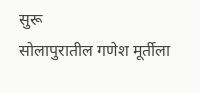सुरू
सोलापुरातील गणेश मूर्तीला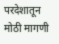परदेशातून मोठी मागणी